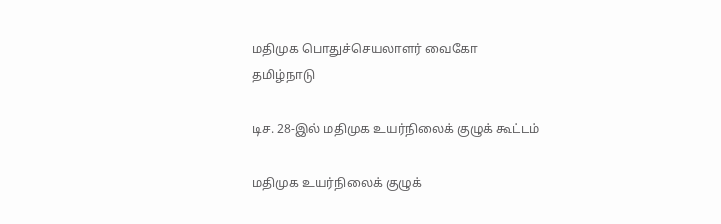மதிமுக பொதுச்செயலாளர் வைகோ
தமிழ்நாடு

டிச. 28-இல் மதிமுக உயர்நிலைக் குழுக் கூட்டம்

மதிமுக உயர்நிலைக் குழுக்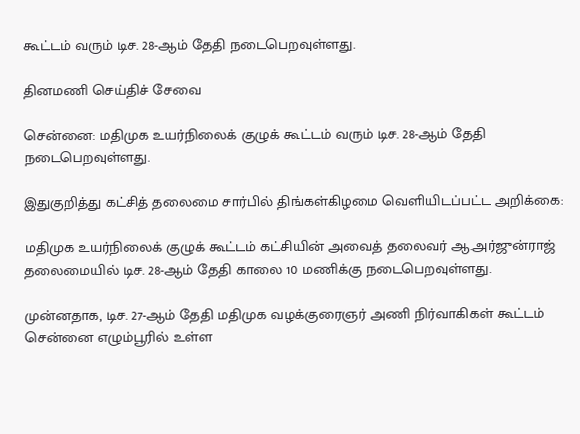கூட்டம் வரும் டிச. 28-ஆம் தேதி நடைபெறவுள்ளது.

தினமணி செய்திச் சேவை

சென்னை: மதிமுக உயர்நிலைக் குழுக் கூட்டம் வரும் டிச. 28-ஆம் தேதி நடைபெறவுள்ளது.

இதுகுறித்து கட்சித் தலைமை சார்பில் திங்கள்கிழமை வெளியிடப்பட்ட அறிக்கை:

மதிமுக உயர்நிலைக் குழுக் கூட்டம் கட்சியின் அவைத் தலைவர் ஆ.அர்ஜுன்ராஜ் தலைமையில் டிச. 28-ஆம் தேதி காலை 10 மணிக்கு நடைபெறவுள்ளது.

முன்னதாக, டிச. 27-ஆம் தேதி மதிமுக வழக்குரைஞர் அணி நிர்வாகிகள் கூட்டம் சென்னை எழும்பூரில் உள்ள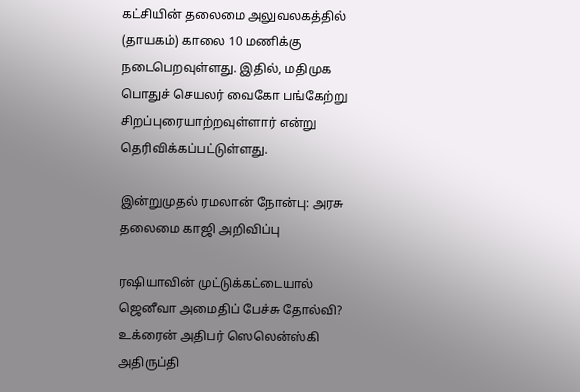கட்சியின் தலைமை அலுவலகத்தில் (தாயகம்) காலை 10 மணிக்கு நடைபெறவுள்ளது. இதில், மதிமுக பொதுச் செயலர் வைகோ பங்கேற்று சிறப்புரையாற்றவுள்ளார் என்று தெரிவிக்கப்பட்டுள்ளது.

இன்றுமுதல் ரமலான் நோன்பு: அரசு தலைமை காஜி அறிவிப்பு

ரஷியாவின் முட்டுக்கட்டையால் ஜெனீவா அமைதிப் பேச்சு தோல்வி? உக்ரைன் அதிபர் ஸெலென்ஸ்கி அதிருப்தி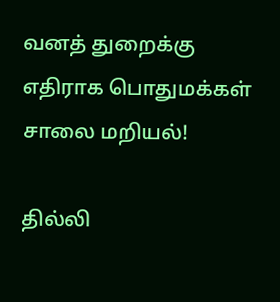வனத் துறைக்கு எதிராக பொதுமக்கள் சாலை மறியல்!

தில்லி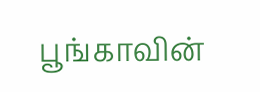பூங்காவின்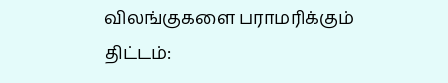விலங்குகளை பராமரிக்கும் திட்டம்: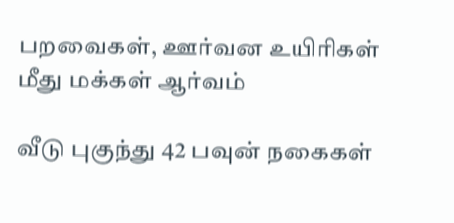பறவைகள், ஊர்வன உயிரிகள் மீது மக்கள் ஆர்வம்

வீடு புகுந்து 42 பவுன் நகைகள்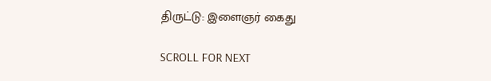திருட்டு: இளைஞர் கைது

SCROLL FOR NEXT